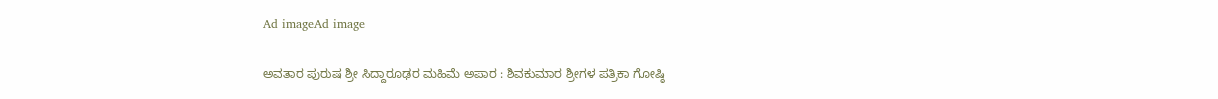Ad imageAd image

ಅವತಾರ ಪುರುಷ ಶ್ರೀ ಸಿದ್ದಾರೂಢರ ಮಹಿಮೆ ಅಪಾರ : ಶಿವಕುಮಾರ ಶ್ರೀಗಳ ಪತ್ರಿಕಾ ಗೋಷ್ಠಿ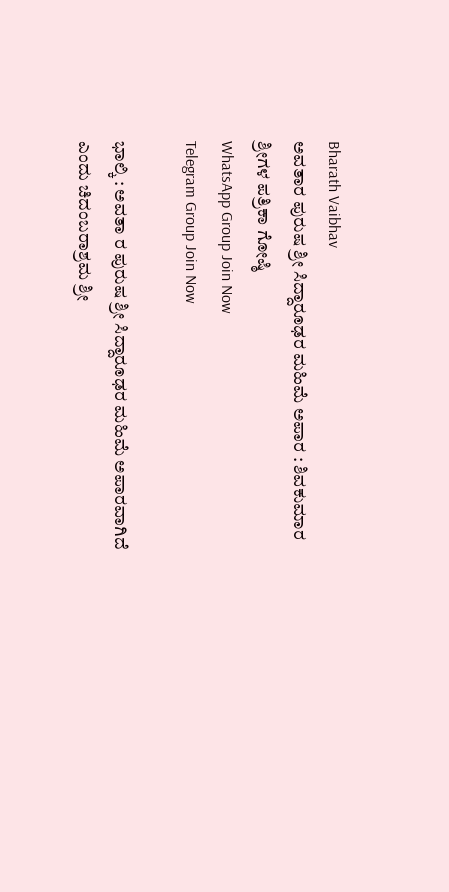Bharath Vaibhav
ಅವತಾರ ಪುರುಷ ಶ್ರೀ ಸಿದ್ದಾರೂಢರ ಮಹಿಮೆ ಅಪಾರ : ಶಿವಕುಮಾರ ಶ್ರೀಗಳ ಪತ್ರಿಕಾ ಗೋಷ್ಠಿ
WhatsApp Group Join Now
Telegram Group Join Now

ಭಾಲ್ಕಿ : ಅವತಾ ರ ಪುರುಷ ಶ್ರೀ ಸಿದ್ದಾರೂಢರ ಮಹಿಮೆ ಅಪಾರವಾಗಿದೆ ಎಂದು ಚಿದಂಬರಾಶ್ರಮ ಶ್ರೀ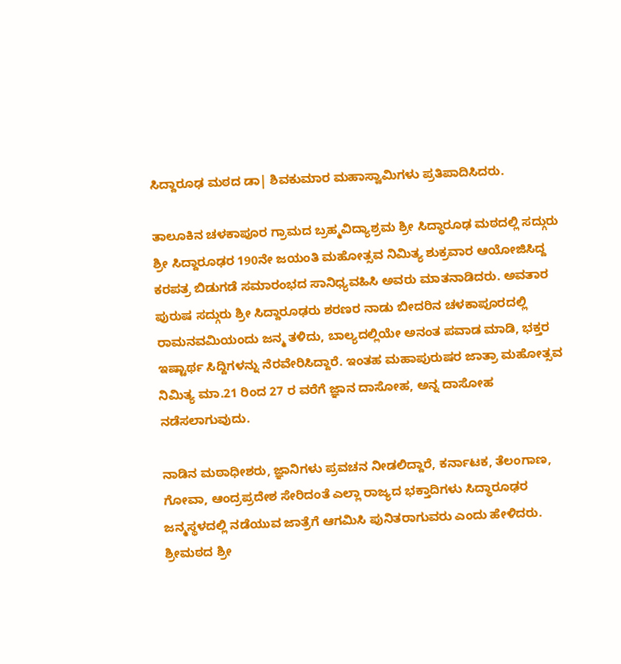ಸಿದ್ದಾರೂಢ ಮಠದ ಡಾ| ಶಿವಕುಮಾರ ಮಹಾಸ್ವಾಮಿಗಳು ಪ್ರತಿಪಾದಿಸಿದರು.

ತಾಲೂಕಿನ ಚಳಕಾಪೂರ ಗ್ರಾಮದ ಬ್ರಹ್ಮವಿದ್ಯಾಶ್ರಮ ಶ್ರೀ ಸಿದ್ಧಾರೂಢ ಮಠದಲ್ಲಿ ಸದ್ಗುರು ಶ್ರೀ ಸಿದ್ದಾರೂಢರ 190ನೇ ಜಯಂತಿ ಮಹೋತ್ಸವ ನಿಮಿತ್ಯ ಶುಕ್ರವಾರ ಆಯೋಜಿಸಿದ್ದ ಕರಪತ್ರ ಬಿಡುಗಡೆ ಸಮಾರಂಭದ ಸಾನಿಧ್ಯವಹಿಸಿ ಅವರು ಮಾತನಾಡಿದರು. ಅವತಾರ ಪುರುಷ ಸದ್ಗುರು ಶ್ರೀ ಸಿದ್ದಾರೂಢರು ಶರಣರ ನಾಡು ಬೀದರಿನ ಚಳಕಾಪೂರದಲ್ಲಿ ರಾಮನವಮಿಯಂದು ಜನ್ಮ ತಳಿದು, ಬಾಲ್ಯದಲ್ಲಿಯೇ ಅನಂತ ಪವಾಡ ಮಾಡಿ, ಭಕ್ತರ ಇಷ್ಟಾರ್ಥ ಸಿದ್ದಿಗಳನ್ನು ನೆರವೇರಿಸಿದ್ದಾರೆ. ಇಂತಹ ಮಹಾಪುರುಷರ ಜಾತ್ರಾ ಮಹೋತ್ಸವ ನಿಮಿತ್ಯ ಮಾ.21 ರಿಂದ 27 ರ ವರೆಗೆ ಜ್ಞಾನ ದಾಸೋಹ, ಅನ್ನ ದಾಸೋಹ ನಡೆಸಲಾಗುವುದು.

ನಾಡಿನ ಮಠಾಧೀಶರು, ಜ್ಞಾನಿಗಳು ಪ್ರವಚನ ನೀಡಲಿದ್ದಾರೆ, ಕರ್ನಾಟಕ, ತೆಲಂಗಾಣ, ಗೋವಾ, ಆಂದ್ರಪ್ರದೇಶ ಸೇರಿದಂತೆ ಎಲ್ಲಾ ರಾಜ್ಯದ ಭಕ್ತಾದಿಗಳು ಸಿದ್ಧಾರೂಢರ ಜನ್ಮಸ್ಥಳದಲ್ಲಿ ನಡೆಯುವ ಜಾತ್ರೆಗೆ ಆಗಮಿಸಿ ಪುನಿತರಾಗುವರು ಎಂದು ಹೇಳಿದರು. ಶ್ರೀಮಠದ ಶ್ರೀ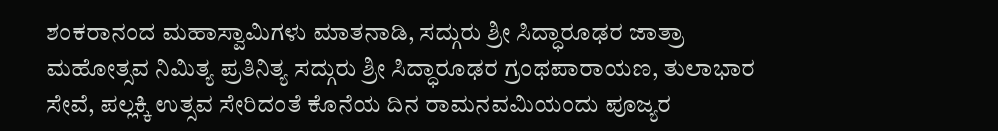ಶಂಕರಾನಂದ ಮಹಾಸ್ವಾಮಿಗಳು ಮಾತನಾಡಿ, ಸದ್ಗುರು ಶ್ರೀ ಸಿದ್ಧಾರೂಢರ ಜಾತ್ರಾ ಮಹೋತ್ಸವ ನಿಮಿತ್ಯ ಪ್ರತಿನಿತ್ಯ ಸದ್ಗುರು ಶ್ರೀ ಸಿದ್ಧಾರೂಢರ ಗ್ರಂಥಪಾರಾಯಣ, ತುಲಾಭಾರ ಸೇವೆ, ಪಲ್ಲಕ್ಕಿ ಉತ್ಸವ ಸೇರಿದಂತೆ ಕೊನೆಯ ದಿನ ರಾಮನವಮಿಯಂದು ಪೂಜ್ಯರ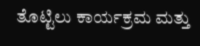ತೊಟ್ಟಿಲು ಕಾರ್ಯಕ್ರಮ ಮತ್ತು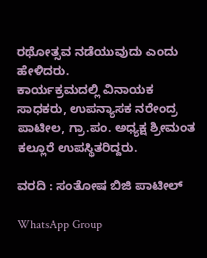ರಥೋತ್ಸವ ನಡೆಯುವುದು ಎಂದು ಹೇಳಿದರು.
ಕಾರ್ಯಕ್ರಮದಲ್ಲಿ ವಿನಾಯಕ ಸಾಧಕರು, ಉಪನ್ಯಾಸಕ ನರೇಂದ್ರ ಪಾಟೀಲ, ಗ್ರಾ.ಪಂ. ಅಧ್ಯಕ್ಷ ಶ್ರೀಮಂತ ಕಲ್ಲೂರೆ ಉಪಸ್ಥಿತರಿದ್ದರು.

ವರದಿ : ಸಂತೋಷ ಬಿಜಿ ಪಾಟೀಲ್

WhatsApp Group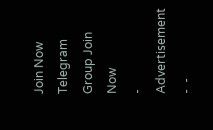Join Now
Telegram Group Join Now
- Advertisement -  -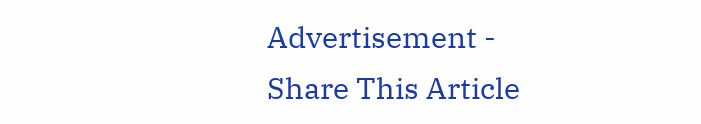Advertisement -
Share This Article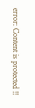error: Content is protected !!